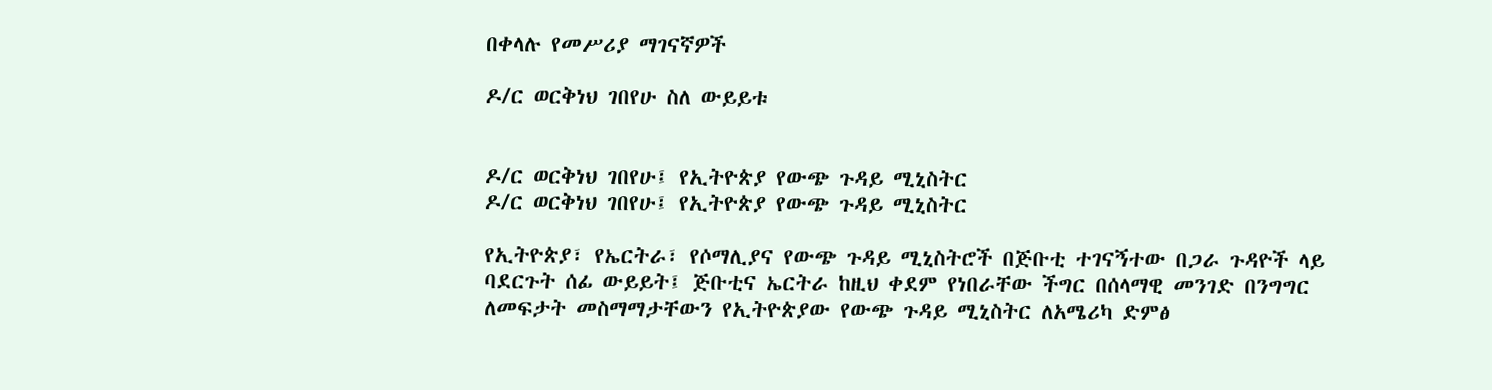በቀላሉ የመሥሪያ ማገናኛዎች

ዶ/ር ወርቅነህ ገበየሁ ስለ ውይይቱ


ዶ/ር ወርቅነህ ገበየሁ፤ የኢትዮጵያ የውጭ ጉዳይ ሚኒስትር
ዶ/ር ወርቅነህ ገበየሁ፤ የኢትዮጵያ የውጭ ጉዳይ ሚኒስትር

የኢትዮጵያ፣ የኤርትራ፣ የሶማሊያና የውጭ ጉዳይ ሚኒስትሮች በጅቡቲ ተገናኝተው በጋራ ጉዳዮች ላይ ባደርጉት ሰፊ ውይይት፤ ጅቡቲና ኤርትራ ከዚህ ቀደም የነበራቸው ችግር በሰላማዊ መንገድ በንግግር ለመፍታት መስማማታቸውን የኢትዮጵያው የውጭ ጉዳይ ሚኒስትር ለአሜሪካ ድምፅ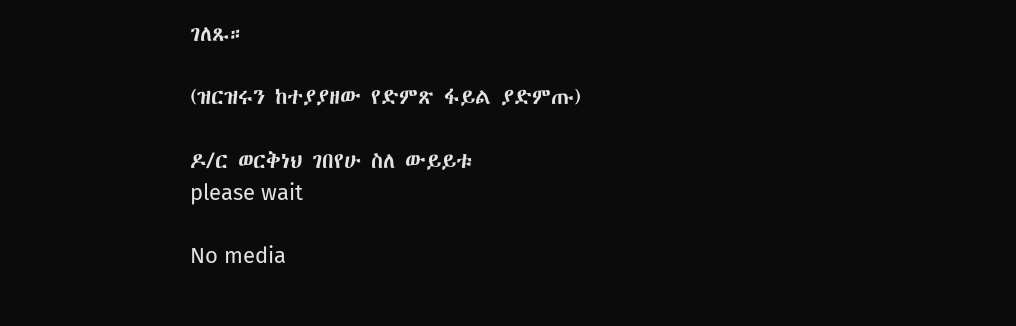ገለጹ።

(ዝርዝሩን ከተያያዘው የድምጽ ፋይል ያድምጡ)

ዶ/ር ወርቅነህ ገበየሁ ስለ ውይይቱ
please wait

No media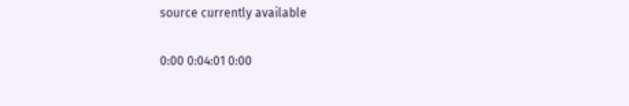source currently available

0:00 0:04:01 0:00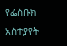የፌስቡክ አስተያየት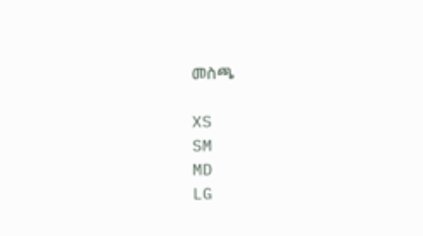መስጫ

XS
SM
MD
LG